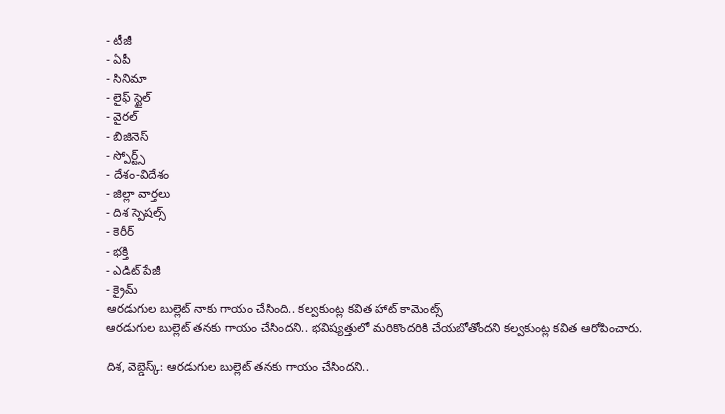- టీజీ
- ఏపీ
- సినిమా
- లైఫ్ స్టైల్
- వైరల్
- బిజినెస్
- స్పోర్ట్స్
- దేశం-విదేశం
- జిల్లా వార్తలు
- దిశ స్పెషల్స్
- కెరీర్
- భక్తి
- ఎడిట్ పేజీ
- క్రైమ్
ఆరడుగుల బుల్లెట్ నాకు గాయం చేసింది.. కల్వకుంట్ల కవిత హాట్ కామెంట్స్
ఆరడుగుల బుల్లెట్ తనకు గాయం చేసిందని.. భవిష్యత్తులో మరికొందరికి చేయబోతోందని కల్వకుంట్ల కవిత ఆరోపించారు.

దిశ, వెబ్డెస్క్: ఆరడుగుల బుల్లెట్ తనకు గాయం చేసిందని..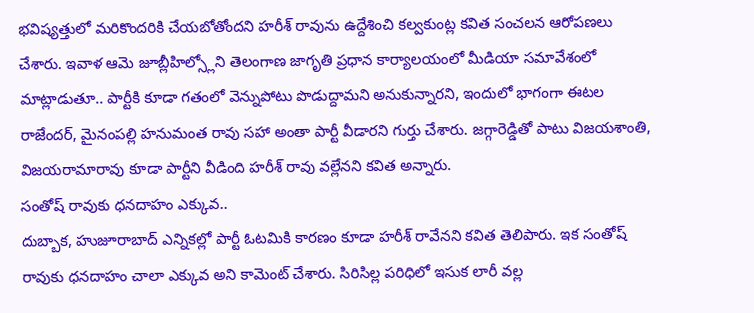భవిష్యత్తులో మరికొందరికి చేయబోతోందని హరీశ్ రావును ఉద్దేశించి కల్వకుంట్ల కవిత సంచలన ఆరోపణలు చేశారు. ఇవాళ ఆమె జూబ్లీహిల్స్లోని తెలంగాణ జాగృతి ప్రధాన కార్యాలయంలో మీడియా సమావేశంలో మాట్లాడుతూ.. పార్టీకి కూడా గతంలో వెన్నుపోటు పొడుద్దామని అనుకున్నారని, ఇందులో భాగంగా ఈటల రాజేందర్, మైనంపల్లి హనుమంత రావు సహా అంతా పార్టీ వీడారని గుర్తు చేశారు. జగ్గారెడ్డితో పాటు విజయశాంతి, విజయరామారావు కూడా పార్టీని వీడింది హరీశ్ రావు వల్లేనని కవిత అన్నారు.
సంతోష్ రావుకు ధనదాహం ఎక్కువ..
దుబ్బాక, హుజూరాబాద్ ఎన్నికల్లో పార్టీ ఓటమికి కారణం కూడా హరీశ్ రావేనని కవిత తెలిపారు. ఇక సంతోష్ రావుకు ధనదాహం చాలా ఎక్కువ అని కామెంట్ చేశారు. సిరిసిల్ల పరిధిలో ఇసుక లారీ వల్ల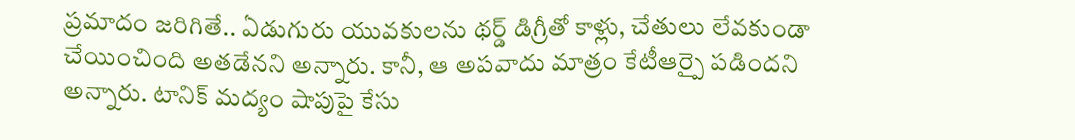ప్రమాదం జరిగితే.. ఏడుగురు యువకులను థర్డ్ డిగ్రీతో కాళ్లు, చేతులు లేవకుండా చేయించింది అతడేనని అన్నారు. కానీ, ఆ అపవాదు మాత్రం కేటీఆర్పై పడిందని అన్నారు. టానిక్ మద్యం షాపుపై కేసు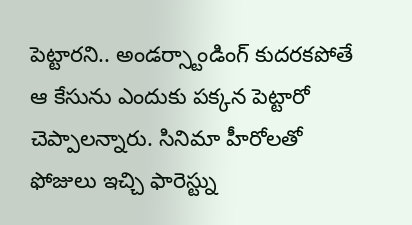పెట్టారని.. అండర్స్టాండింగ్ కుదరకపోతే ఆ కేసును ఎందుకు పక్కన పెట్టారో చెప్పాలన్నారు. సినిమా హీరోలతో ఫోజులు ఇచ్చి ఫారెస్ట్ను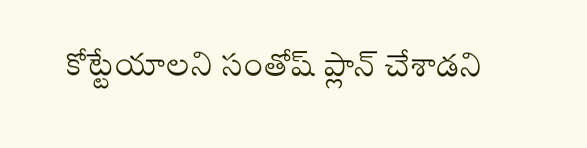కోట్టేయాలని సంతోష్ ప్లాన్ చేశాడని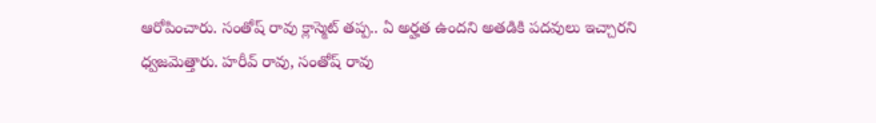ఆరోపించారు. సంతోష్ రావు క్లాస్మెట్ తప్ప.. ఏ అర్హత ఉందని అతడికి పదవులు ఇచ్చారని ధ్వజమెత్తారు. హరీవ్ రావు, సంతోష్ రావు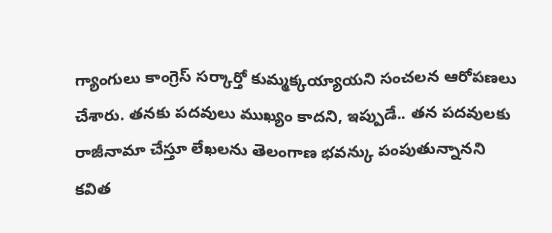గ్యాంగులు కాంగ్రెస్ సర్కార్తో కుమ్మక్కయ్యాయని సంచలన ఆరోపణలు చేశారు. తనకు పదవులు ముఖ్యం కాదని, ఇప్పుడే.. తన పదవులకు రాజీనామా చేస్తూ లేఖలను తెలంగాణ భవన్కు పంపుతున్నానని కవిత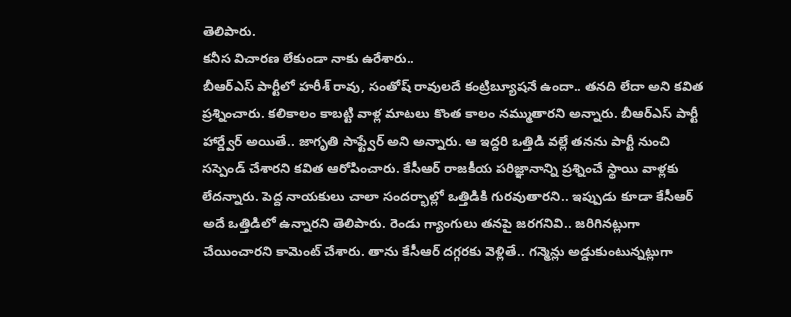తెలిపారు.
కనీస విచారణ లేకుండా నాకు ఉరేశారు..
బీఆర్ఎస్ పార్టీలో హరీశ్ రావు, సంతోష్ రావులదే కంట్రిబ్యూషనే ఉందా.. తనది లేదా అని కవిత ప్రశ్నించారు. కలికాలం కాబట్టి వాళ్ల మాటలు కొంత కాలం నమ్ముతారని అన్నారు. బీఆర్ఎస్ పార్టీ హార్డ్వేర్ అయితే.. జాగృతి సాఫ్ట్వేర్ అని అన్నారు. ఆ ఇద్దరి ఒత్తిడి వల్లే తనను పార్టీ నుంచి సస్పెండ్ చేశారని కవిత ఆరోపించారు. కేసీఆర్ రాజకీయ పరిజ్ఞానాన్ని ప్రశ్నించే స్థాయి వాళ్లకు లేదన్నారు. పెద్ద నాయకులు చాలా సందర్భాల్లో ఒత్తిడికి గురవుతారని.. ఇప్పుడు కూడా కేసీఆర్ అదే ఒత్తిడిలో ఉన్నారని తెలిపారు. రెండు గ్యాంగులు తనపై జరగనివి.. జరిగినట్లుగా చేయించారని కామెంట్ చేశారు. తాను కేసీఆర్ దగ్గరకు వెళ్లితే.. గన్మెన్లు అడ్డుకుంటున్నట్లుగా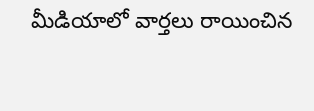మీడియాలో వార్తలు రాయించిన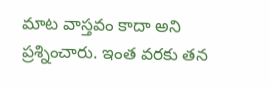మాట వాస్తవం కాదా అని ప్రశ్నించారు. ఇంత వరకు తన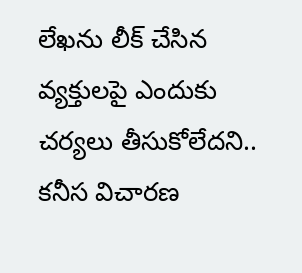లేఖను లీక్ చేసిన వ్యక్తులపై ఎందుకు చర్యలు తీసుకోలేదని.. కనీస విచారణ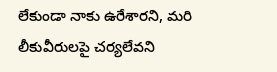లేకుండా నాకు ఉరేశారని, మరి లీకువీరులపై చర్యలేవని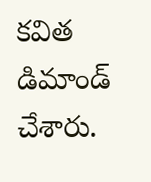కవిత డిమాండ్ చేశారు.